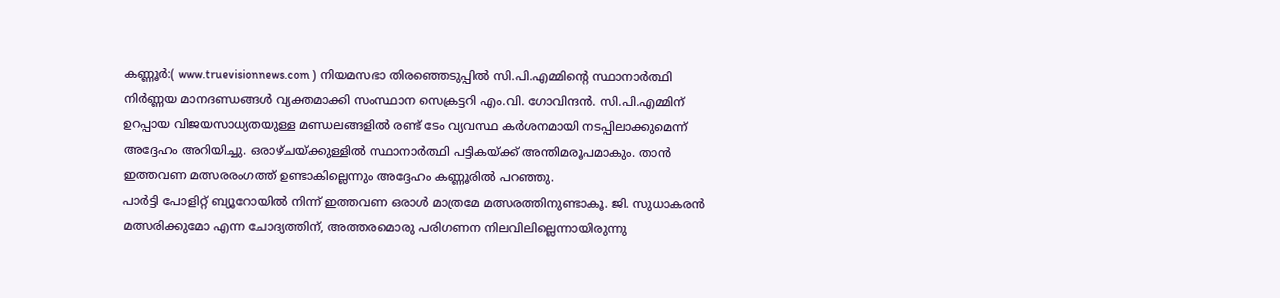കണ്ണൂർ:( www.truevisionnews.com ) നിയമസഭാ തിരഞ്ഞെടുപ്പിൽ സി.പി.എമ്മിന്റെ സ്ഥാനാർത്ഥി നിർണ്ണയ മാനദണ്ഡങ്ങൾ വ്യക്തമാക്കി സംസ്ഥാന സെക്രട്ടറി എം.വി. ഗോവിന്ദൻ. സി.പി.എമ്മിന് ഉറപ്പായ വിജയസാധ്യതയുള്ള മണ്ഡലങ്ങളിൽ രണ്ട് ടേം വ്യവസ്ഥ കർശനമായി നടപ്പിലാക്കുമെന്ന് അദ്ദേഹം അറിയിച്ചു. ഒരാഴ്ചയ്ക്കുള്ളിൽ സ്ഥാനാർത്ഥി പട്ടികയ്ക്ക് അന്തിമരൂപമാകും. താൻ ഇത്തവണ മത്സരരംഗത്ത് ഉണ്ടാകില്ലെന്നും അദ്ദേഹം കണ്ണൂരിൽ പറഞ്ഞു.
പാർട്ടി പോളിറ്റ് ബ്യൂറോയിൽ നിന്ന് ഇത്തവണ ഒരാൾ മാത്രമേ മത്സരത്തിനുണ്ടാകൂ. ജി. സുധാകരൻ മത്സരിക്കുമോ എന്ന ചോദ്യത്തിന്, അത്തരമൊരു പരിഗണന നിലവിലില്ലെന്നായിരുന്നു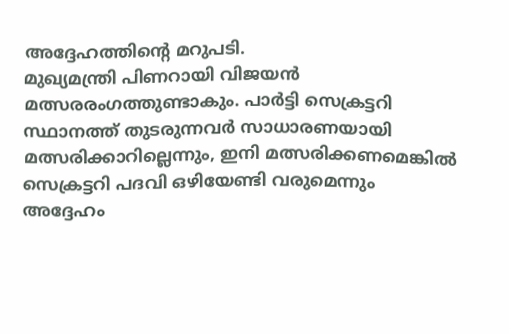അദ്ദേഹത്തിന്റെ മറുപടി.
മുഖ്യമന്ത്രി പിണറായി വിജയൻ മത്സരരംഗത്തുണ്ടാകും. പാർട്ടി സെക്രട്ടറി സ്ഥാനത്ത് തുടരുന്നവർ സാധാരണയായി മത്സരിക്കാറില്ലെന്നും, ഇനി മത്സരിക്കണമെങ്കിൽ സെക്രട്ടറി പദവി ഒഴിയേണ്ടി വരുമെന്നും അദ്ദേഹം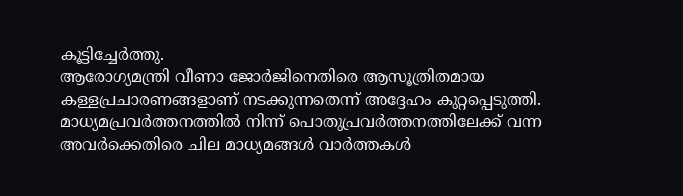കൂട്ടിച്ചേർത്തു.
ആരോഗ്യമന്ത്രി വീണാ ജോർജിനെതിരെ ആസൂത്രിതമായ കള്ളപ്രചാരണങ്ങളാണ് നടക്കുന്നതെന്ന് അദ്ദേഹം കുറ്റപ്പെടുത്തി. മാധ്യമപ്രവർത്തനത്തിൽ നിന്ന് പൊതുപ്രവർത്തനത്തിലേക്ക് വന്ന അവർക്കെതിരെ ചില മാധ്യമങ്ങൾ വാർത്തകൾ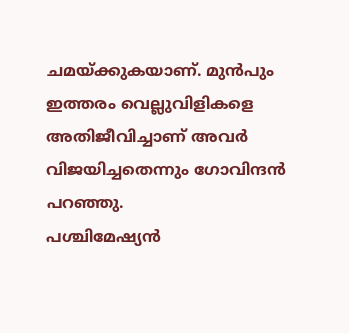ചമയ്ക്കുകയാണ്. മുൻപും ഇത്തരം വെല്ലുവിളികളെ അതിജീവിച്ചാണ് അവർ വിജയിച്ചതെന്നും ഗോവിന്ദൻ പറഞ്ഞു.
പശ്ചിമേഷ്യൻ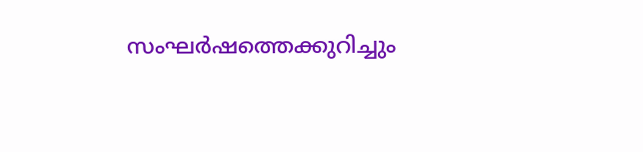സംഘർഷത്തെക്കുറിച്ചും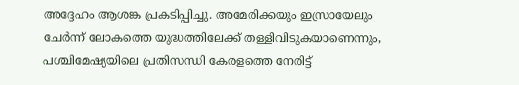അദ്ദേഹം ആശങ്ക പ്രകടിപ്പിച്ചു. അമേരിക്കയും ഇസ്രായേലും ചേർന്ന് ലോകത്തെ യുദ്ധത്തിലേക്ക് തള്ളിവിടുകയാണെന്നും, പശ്ചിമേഷ്യയിലെ പ്രതിസന്ധി കേരളത്തെ നേരിട്ട്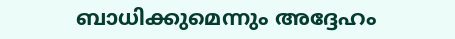ബാധിക്കുമെന്നും അദ്ദേഹം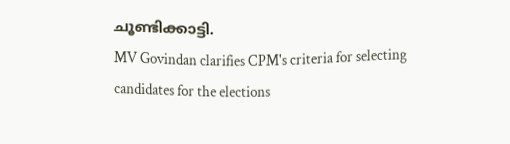ചൂണ്ടിക്കാട്ടി.
MV Govindan clarifies CPM's criteria for selecting candidates for the elections